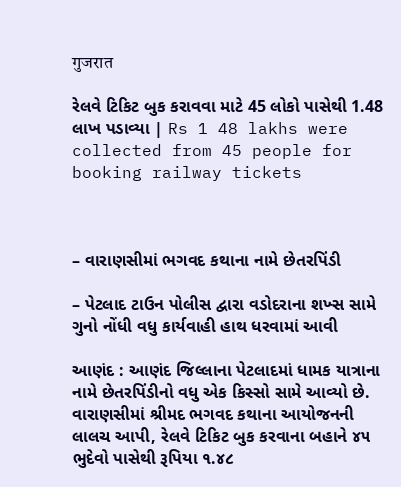गुजरात

રેલવે ટિકિટ બુક કરાવવા માટે 45 લોકો પાસેથી 1.48 લાખ પડાવ્યા | Rs 1 48 lakhs were collected from 45 people for booking railway tickets



– વારાણસીમાં ભગવદ કથાના નામે છેતરપિંડી

– પેટલાદ ટાઉન પોલીસ દ્વારા વડોદરાના શખ્સ સામે ગુનો નોંધી વધુ કાર્યવાહી હાથ ધરવામાં આવી

આણંદ : આણંદ જિલ્લાના પેટલાદમાં ધામક યાત્રાના નામે છેતરપિંડીનો વધુ એક કિસ્સો સામે આવ્યો છે. વારાણસીમાં શ્રીમદ ભગવદ કથાના આયોજનની લાલચ આપી, રેલવે ટિકિટ બુક કરવાના બહાને ૪૫ ભુદેવો પાસેથી રૂપિયા ૧.૪૮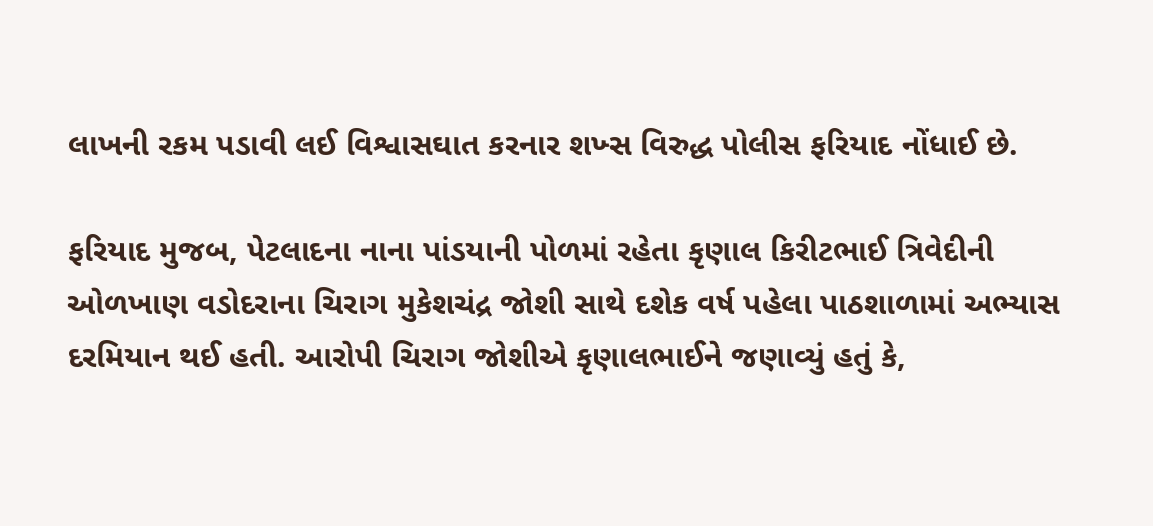લાખની રકમ પડાવી લઈ વિશ્વાસઘાત કરનાર શખ્સ વિરુદ્ધ પોલીસ ફરિયાદ નોંધાઈ છે.

ફરિયાદ મુજબ, પેટલાદના નાના પાંડયાની પોળમાં રહેતા કૃણાલ કિરીટભાઈ ત્રિવેદીની ઓળખાણ વડોદરાના ચિરાગ મુકેશચંદ્ર જોશી સાથે દશેક વર્ષ પહેલા પાઠશાળામાં અભ્યાસ દરમિયાન થઈ હતી. આરોપી ચિરાગ જોશીએ કૃણાલભાઈને જણાવ્યું હતું કે,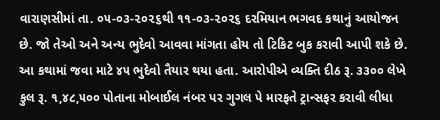વારાણસીમાં તા. ૦૫-૦૩-૨૦૨૬થી ૧૧-૦૩-૨૦૨૬ દરમિયાન ભગવદ કથાનું આયોજન છે. જો તેઓ અને અન્ય ભુદેવો આવવા માંગતા હોય તો ટિકિટ બુક કરાવી આપી શકે છે. આ કથામાં જવા માટે ૪૫ ભુદેવો તૈયાર થયા હતા. આરોપીએ વ્યક્તિ દીઠ રૂ. ૩૩૦૦ લેખે કુલ રૂ. ૧,૪૮,૫૦૦ પોતાના મોબાઈલ નંબર પર ગુગલ પે મારફતે ટ્રાન્સફર કરાવી લીધા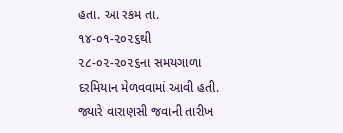હતા. આ રકમ તા. ૧૪-૦૧-૨૦૨૬થી ૨૮-૦૨-૨૦૨૬ના સમયગાળા દરમિયાન મેળવવામાં આવી હતી. જ્યારે વારાણસી જવાની તારીખ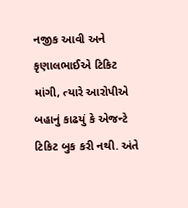નજીક આવી અને કૃણાલભાઈએ ટિકિટ માંગી, ત્યારે આરોપીએ બહાનું કાઢયું કે એજન્ટે ટિકિટ બુક કરી નથી. અંતે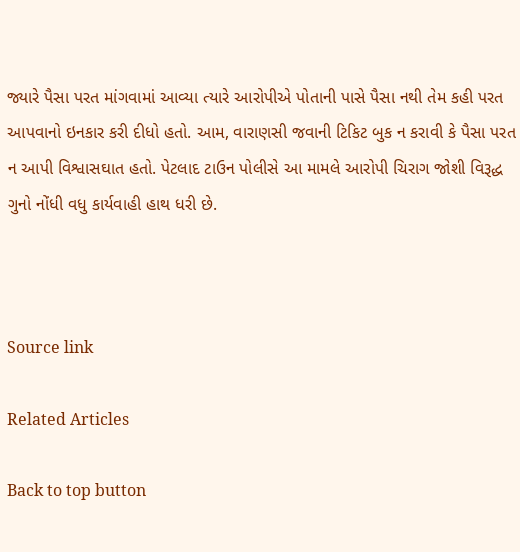જ્યારે પૈસા પરત માંગવામાં આવ્યા ત્યારે આરોપીએ પોતાની પાસે પૈસા નથી તેમ કહી પરત આપવાનો ઇનકાર કરી દીધો હતો. આમ, વારાણસી જવાની ટિકિટ બુક ન કરાવી કે પૈસા પરત ન આપી વિશ્વાસઘાત હતો. પેટલાદ ટાઉન પોલીસે આ મામલે આરોપી ચિરાગ જોશી વિરૂદ્ધ ગુનો નોંધી વધુ કાર્યવાહી હાથ ધરી છે.



Source link

Related Articles

Back to top button